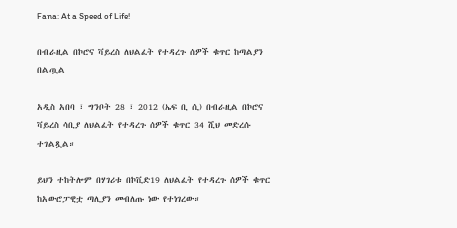Fana: At a Speed of Life!

በብራዚል በኮሮና ቫይረስ ለህልፈት የተዳረጉ ሰዎች ቁጥር ከጣልያን በልጧል

አዲስ አበባ ፣ ግንቦት 28 ፣ 2012 (ኤፍ ቢ ሲ) በብራዚል በኮሮና ቫይረስ ሳቢያ ለህልፈት የተዳረጉ ሰዎች ቁጥር 34 ሺህ መድረሱ ተገልጿል።

ይህን ተከትሎም በሃገሪቱ በኮቪድ19 ለህልፈት የተዳረጉ ሰዎች ቁጥር ከአውሮፓዊቷ ጣሊያን መብለጡ ነው የተነገረው።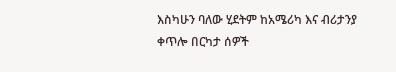እስካሁን ባለው ሂደትም ከአሜሪካ እና ብሪታንያ ቀጥሎ በርካታ ሰዎች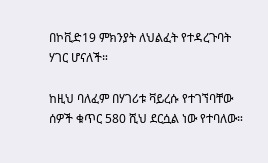በኮቪድ19 ምክንያት ለህልፈት የተዳረጉባት ሃገር ሆናለች።

ከዚህ ባለፈም በሃገሪቱ ቫይረሱ የተገኘባቸው ሰዎች ቁጥር 580 ሺህ ደርሷል ነው የተባለው።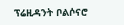ፕሬዚዳንት ቦልሶናሮ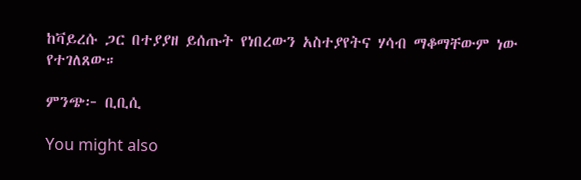ከቫይረሱ ጋር በተያያዘ ይሰጡት የነበረውን አስተያየትና ሃሳብ ማቆማቸውም ነው የተገለጸው።

ምንጭ፦ ቢቢሲ

You might also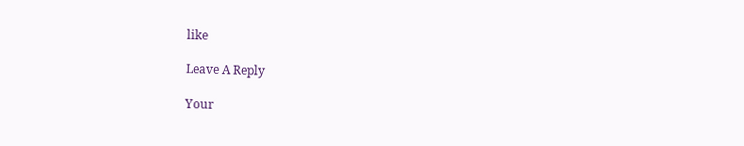like

Leave A Reply

Your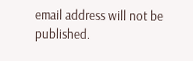email address will not be published.